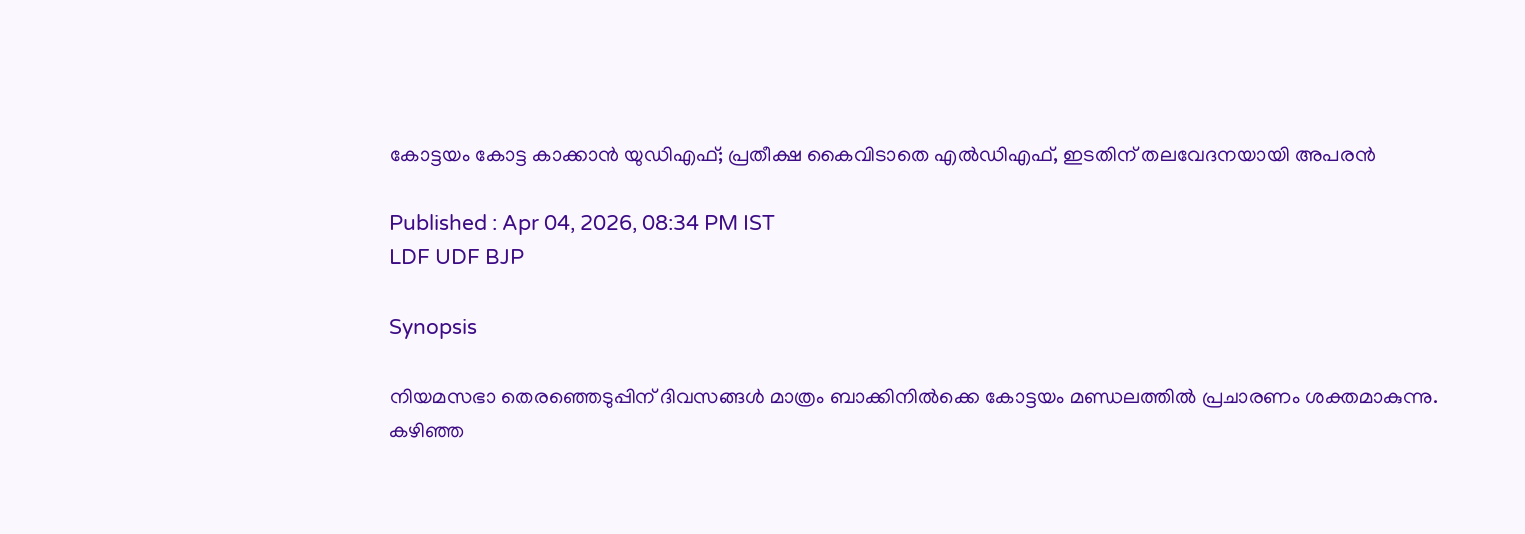കോട്ടയം കോട്ട കാക്കാൻ യുഡിഎഫ്; പ്രതീക്ഷ കൈവിടാതെ എൽഡിഎഫ്, ഇടതിന് തലവേദനയായി അപരൻ

Published : Apr 04, 2026, 08:34 PM IST
LDF UDF BJP

Synopsis

നിയമസഭാ തെരഞ്ഞെടുപ്പിന് ദിവസങ്ങൾ മാത്രം ബാക്കിനിൽക്കെ കോട്ടയം മണ്ഡലത്തിൽ പ്രചാരണം ശക്തമാകുന്നു. കഴിഞ്ഞ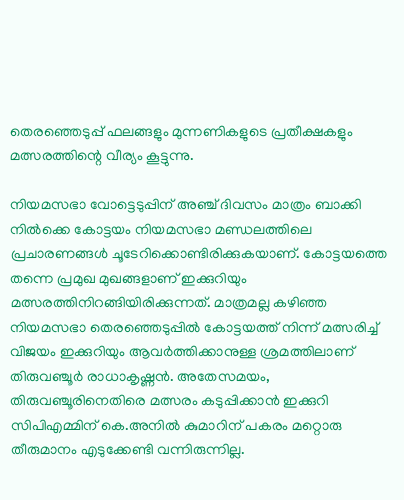തെരഞ്ഞെടുപ്പ് ഫലങ്ങളും മുന്നണികളുടെ പ്രതീക്ഷകളും മത്സരത്തിന്റെ വീര്യം കൂട്ടുന്നു.

നിയമസഭാ വോട്ടെടുപ്പിന് അഞ്ച് ദിവസം മാത്രം ബാക്കി നിൽക്കെ കോട്ടയം നിയമസഭാ മണ്ഡലത്തിലെ പ്രചാരണങ്ങൾ ചൂടേറിക്കൊണ്ടിരിക്കുകയാണ്. കോട്ടയത്തെ തന്നെ പ്രമുഖ മുഖങ്ങളാണ് ഇക്കുറിയും മത്സരത്തിനിറങ്ങിയിരിക്കുന്നത്. മാത്രമല്ല കഴിഞ്ഞ നിയമസഭാ തെരഞ്ഞെടുപ്പിൽ കോട്ടയത്ത് നിന്ന് മത്സരിച്ച് വിജയം ഇക്കുറിയും ആവർത്തിക്കാനുള്ള ശ്രമത്തിലാണ് തിരുവഞ്ചൂർ രാധാകൃഷ്ണൻ. അതേസമയം, തിരുവഞ്ചൂരിനെതിരെ മത്സരം കടുപ്പിക്കാൻ ഇക്കുറി സിപിഎമ്മിന് കെ.അനിൽ കുമാറിന് പകരം മറ്റൊരു തീരുമാനം എടുക്കേണ്ടി വന്നിരുന്നില്ല.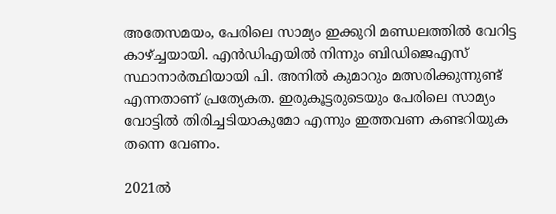അതേസമയം, പേരിലെ സാമ്യം ഇക്കുറി മണ്ഡലത്തിൽ വേറിട്ട കാഴ്ച്ചയായി. എൻഡിഎയിൽ നിന്നും ബിഡിജെഎസ് സ്ഥാനാർത്ഥിയായി പി. അനിൽ കുമാറും മത്സരിക്കുന്നുണ്ട് എന്നതാണ് പ്രത്യേകത. ഇരുകൂട്ടരുടെയും പേരിലെ സാമ്യം വോട്ടിൽ തിരിച്ചടിയാകുമോ എന്നും ഇത്തവണ കണ്ടറിയുക തന്നെ വേണം.

2021ൽ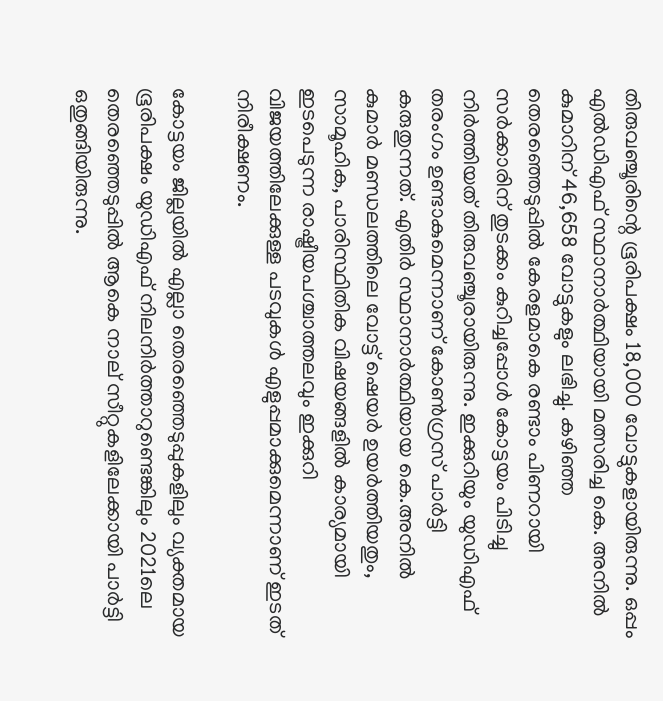തിരുവഞ്ചൂരിന്റെ ഭൂരിപക്ഷം 18,000 വോട്ടുകളായിരുന്നു. ഒപ്പം എൽഡിഎഫ് സ്ഥാനാർത്ഥിയായി മത്സരിച്ച കെ. അനിൽ കുമാറിന് 46,658 വോട്ടുകളും ലഭിച്ചു. കഴിഞ്ഞ തെരഞ്ഞെടുപ്പിൽ കേരളമാകെ രണ്ടാം പിണറായി സർക്കാരിന് തുടക്കം കുറിച്ചപ്പോൾ കോട്ടയം പിടിച്ചു നിർത്തിയത് തിരുവഞ്ചൂരായിരുന്നു. ഇക്കുറിയും യുഡിഎഫ് തരംഗം ഉണ്ടാകുമെന്നാണ് കോൺഗ്രസ് പാർട്ടി കരുതുന്നത്. എതിർ സ്ഥാനാർത്ഥിയായ കെ.അനിൽ കുമാർ മണ്ഡലത്തിലെ വോട്ട് ഷെയർ ഉയർത്തിയതും, സാമൂഹിക, പാരിസ്ഥിതിക വിഷയങ്ങളില്‍ കാര്യമായി ഇടപെടുന്ന രാഷ്ട്രീയപശ്ചാത്തലവും ഇക്കുറി വിജയത്തിലേക്കുള്ള പടവുകൾ എളുപ്പമാക്കുമെന്നാണ് ഇടത് നിരീക്ഷണം.

കോട്ടയം ജില്ലയിൽ എല്ലാ തെരഞ്ഞെടുപ്പുകളിലും വ്യക്തമായ ഭൂരിപക്ഷം യുഡിഎഫ് നിലനിർ‍ത്താറുണ്ടെങ്കിലും 2021ലെ തെരഞ്ഞെടുപ്പിൽ ആകെ നാല് സീറ്റുകളിലേക്കായി പാർട്ടി ഒതുങ്ങിയിരുന്നു.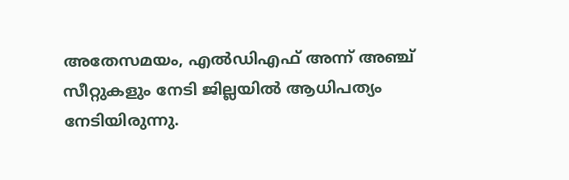അതേസമയം, എൽഡിഎഫ് അന്ന് അഞ്ച് സീറ്റുകളും നേടി ജില്ലയിൽ ആധിപത്യം നേടിയിരുന്നു.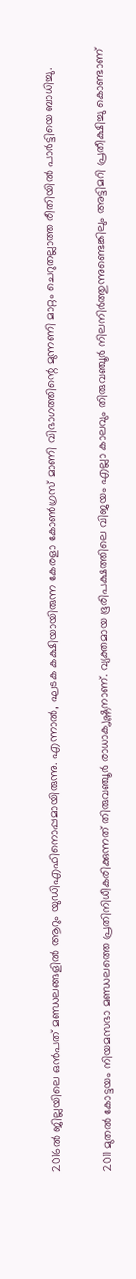2016ൽ ജില്ലയിലെ ഒൻപത് മണ്ഡലങ്ങളിൽ ആറും യുഡിഎഫിനൊപ്പമായിരുന്നു. എന്നാൽ, ഘ‍ടക കക്ഷിയായിരുന്ന കേരളാ കോൺഗ്രസ് മാണി വിഭാഗത്തിന്റെ മുന്നണി മാറ്റം ചെറുതല്ലാത്ത രീതിയിൽ പാർ‌‍‌ട്ടിയെ ബാധിച്ചു.

2011 മുതൽ കോട്ടയം നിയമസഭാ മണ്ഡ‍ലത്തെ പ്രതിനിധീകരിക്കുന്നത് തിരുവഞ്ചൂർ രാധാക‍ൃഷ്ണനാണ്. വ്യക്തമായ ഭൂരിപക്ഷത്തിലെ വിജയം എല്ലാ കാലവും തിരുവഞ്ചൂർ‍ നിലനിർ‍ത്തുന്നുണ്ടെങ്കിലും അട്ടിമറി പ്രതീക്ഷിച്ചു കൊണ്ടാണ്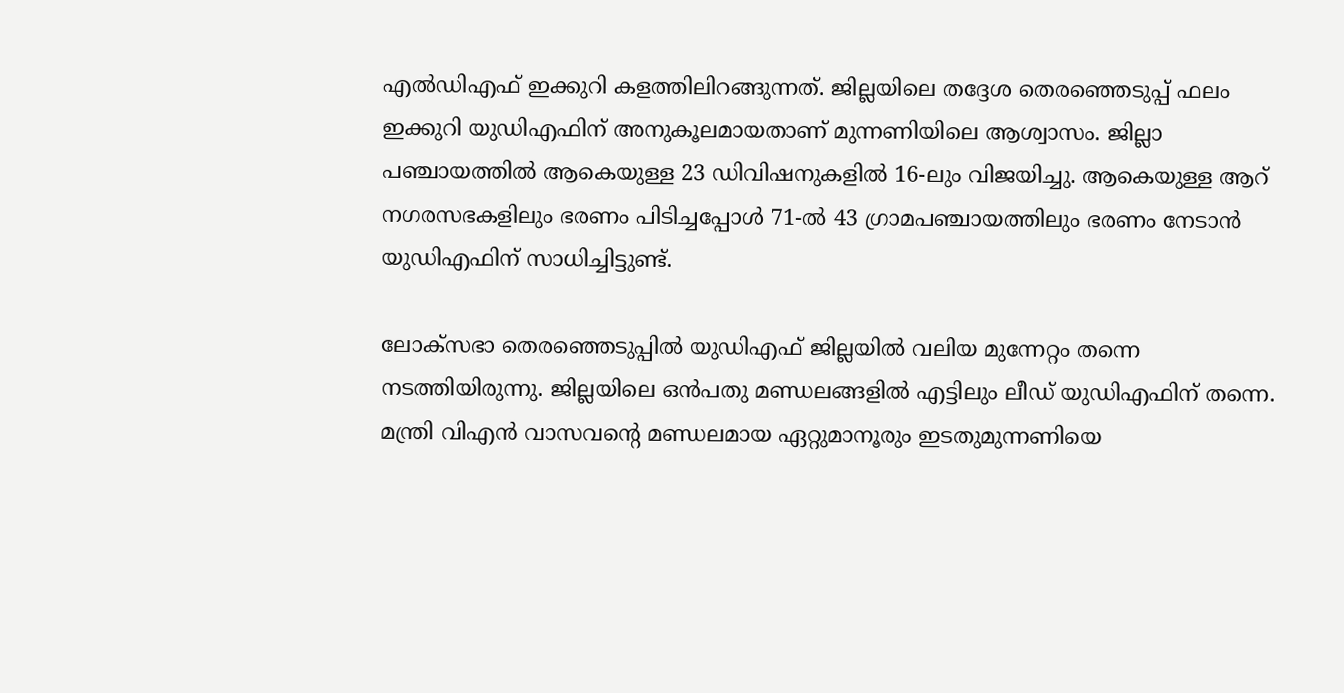എൽഡിഎഫ് ഇക്കുറി കളത്തിലിറങ്ങുന്നത്. ജില്ലയിലെ തദ്ദേശ തെരഞ്ഞെടുപ്പ് ഫലം ഇക്കുറി യു‍ഡിഎഫിന് അനുകൂലമായതാണ് മുന്നണിയിലെ ആശ്വാസം. ജില്ലാ പഞ്ചായത്തിൽ ആകെയുള്ള 23 ഡിവിഷനുകളിൽ 16-ലും വിജയിച്ചു. ആകെയുള്ള ആറ് നഗരസഭകളിലും ഭരണം പിടിച്ചപ്പോൾ 71-ൽ 43 ഗ്രാമപഞ്ചായത്തിലും ഭരണം നേടാൻ യുഡിഎഫിന് സാധിച്ചിട്ടുണ്ട്.

ലോക്സഭാ തെരഞ്ഞെടുപ്പിൽ യുഡിഎഫ് ജില്ലയിൽ വലിയ മുന്നേറ്റം തന്നെ നടത്തിയിരുന്നു. ജില്ലയിലെ ഒൻപതു മണ്ഡലങ്ങളിൽ എട്ടിലും ലീഡ് യുഡിഎഫിന് തന്നെ. മന്ത്രി വിഎൻ വാസവന്റെ മണ്ഡലമായ ഏറ്റുമാനൂരും ഇടതുമുന്നണിയെ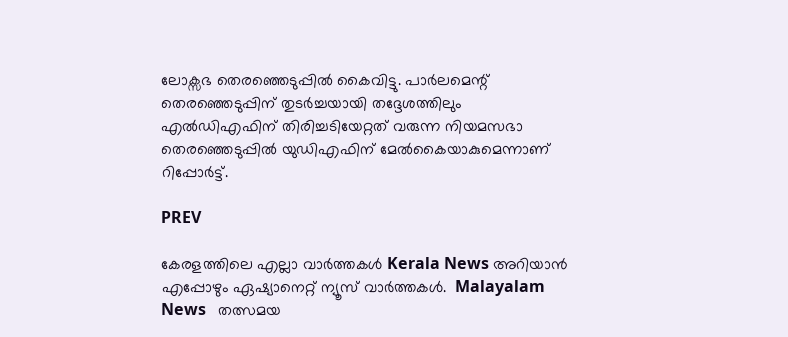ലോക്സഭ തെരഞ്ഞെടുപ്പിൽ കൈവിട്ടു. പാർലമെന്റ് തെരഞ്ഞെടുപ്പിന് തുടർച്ചയായി തദ്ദേശത്തിലും എൽഡിഎഫിന് തിരിച്ചടിയേറ്റത് വരുന്ന നിയമസഭാ തെരഞ്ഞെടുപ്പിൽ യുഡിഎഫിന് മേൽകൈയാകുമെന്നാണ് റിപ്പോർ‍ട്ട്.

PREV

കേരളത്തിലെ എല്ലാ വാർത്തകൾ Kerala News അറിയാൻ  എപ്പോഴും ഏഷ്യാനെറ്റ് ന്യൂസ് വാർത്തകൾ.  Malayalam News   തത്സമയ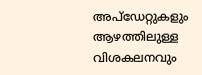അപ്‌ഡേറ്റുകളും ആഴത്തിലുള്ള വിശകലനവും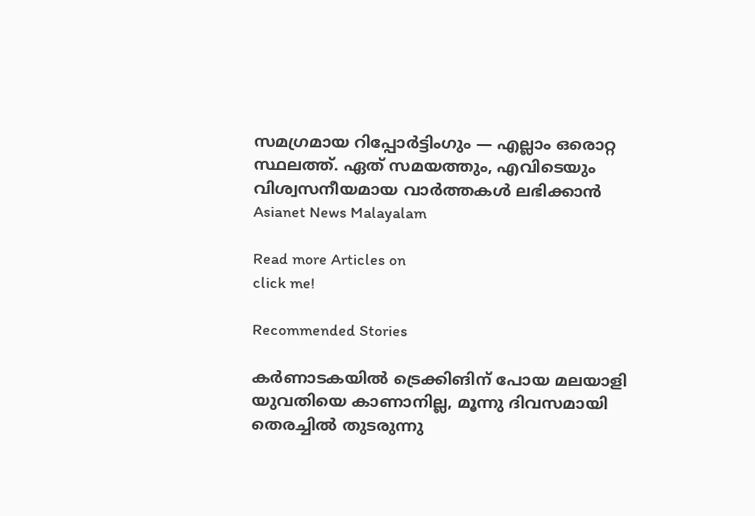സമഗ്രമായ റിപ്പോർട്ടിംഗും — എല്ലാം ഒരൊറ്റ സ്ഥലത്ത്. ഏത് സമയത്തും, എവിടെയും വിശ്വസനീയമായ വാർത്തകൾ ലഭിക്കാൻ Asianet News Malayalam

Read more Articles on
click me!

Recommended Stories

കര്‍ണാടകയിൽ ട്രെക്കിങിന് പോയ മലയാളി യുവതിയെ കാണാനില്ല, മൂന്നു ദിവസമായി തെരച്ചിൽ തുടരുന്നു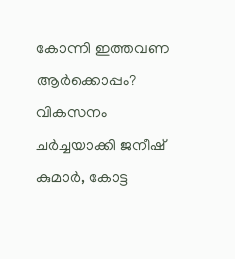കോന്നി ഇത്തവണ ആർക്കൊപ്പം? വികസനം ചർച്ചയാക്കി ജനീഷ് കുമാർ, കോട്ട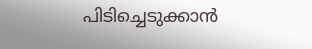പിടിച്ചെടുക്കാൻ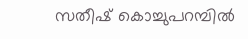സതീഷ് കൊച്ചുപറമ്പിൽ